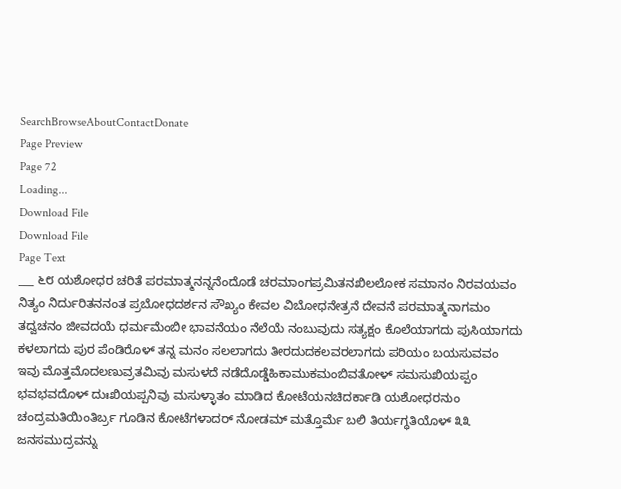SearchBrowseAboutContactDonate
Page Preview
Page 72
Loading...
Download File
Download File
Page Text
___ ೬೮ ಯಶೋಧರ ಚರಿತೆ ಪರಮಾತ್ಮನನ್ನನೆಂದೊಡೆ ಚರಮಾಂಗಪ್ರಮಿತನಖಿಲಲೋಕ ಸಮಾನಂ ನಿರವಯವಂ ನಿತ್ಯಂ ನಿರ್ದುರಿತನನಂತ ಪ್ರಬೋಧದರ್ಶನ ಸೌಖ್ಯಂ ಕೇವಲ ವಿಬೋಧನೇತ್ರನೆ ದೇವನೆ ಪರಮಾತ್ಮನಾಗಮಂ ತದ್ವಚನಂ ಜೀವದಯೆ ಧರ್ಮಮೆಂಬೀ ಭಾವನೆಯಂ ನೆಲೆಯೆ ನಂಬುವುದು ಸತ್ಯಕ್ಷಂ ಕೊಲೆಯಾಗದು ಪುಸಿಯಾಗದು ಕಳಲಾಗದು ಪುರ ಪೆಂಡಿರೊಳ್ ತನ್ನ ಮನಂ ಸಲಲಾಗದು ತೀರದುದಕಲವರಲಾಗದು ಪರಿಯಂ ಬಯಸುವವಂ ಇವು ಮೊತ್ತಮೊದಲಣುವ್ರತಮಿವು ಮಸುಳದೆ ನಡೆದೊಡ್ಡೆಹಿಕಾಮುಕಮಂಬಿವತೋಳ್ ಸಮಸುಖಿಯಪ್ಪಂ ಭವಭವದೊಳ್ ದುಃಖಿಯಪ್ಪನಿವು ಮಸುಳ್ಳಾತಂ ಮಾಡಿದ ಕೋಟೆಯನಚಿದರ್ಕಾಡಿ ಯಶೋಧರನುಂ ಚಂದ್ರಮತಿಯಿಂತಿರ್ಬ‌್ರ ಗೂಡಿನ ಕೋಟೆಗಳಾದರ್ ನೋಡಮ್ ಮತ್ತೊರ್ಮೆ ಬಲಿ ತಿರ್ಯಗ್ಧತಿಯೊಳ್ ೩೩ ಜನಸಮುದ್ರವನ್ನು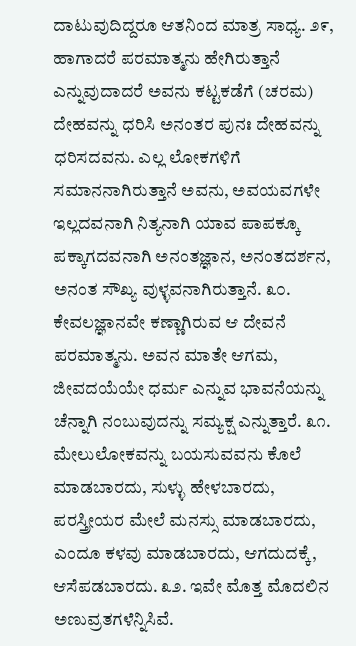ದಾಟುವುದಿದ್ದರೂ ಆತನಿಂದ ಮಾತ್ರ ಸಾಧ್ಯ. ೨೯, ಹಾಗಾದರೆ ಪರಮಾತ್ಮನು ಹೇಗಿರುತ್ತಾನೆ ಎನ್ನುವುದಾದರೆ ಅವನು ಕಟ್ಟಕಡೆಗೆ (ಚರಮ) ದೇಹವನ್ನು ಧರಿಸಿ ಅನಂತರ ಪುನಃ ದೇಹವನ್ನು ಧರಿಸದವನು. ಎಲ್ಲ ಲೋಕಗಳಿಗೆ ಸಮಾನನಾಗಿರುತ್ತಾನೆ ಅವನು, ಅವಯವಗಳೇ ಇಲ್ಲದವನಾಗಿ ನಿತ್ಯನಾಗಿ ಯಾವ ಪಾಪಕ್ಕೂ ಪಕ್ಕಾಗದವನಾಗಿ ಅನಂತಜ್ಞಾನ, ಅನಂತದರ್ಶನ, ಅನಂತ ಸೌಖ್ಯ ವುಳ್ಳವನಾಗಿರುತ್ತಾನೆ. ೩೦. ಕೇವಲಜ್ಞಾನವೇ ಕಣ್ಣಾಗಿರುವ ಆ ದೇವನೆ ಪರಮಾತ್ಮನು. ಅವನ ಮಾತೇ ಆಗಮ, ಜೀವದಯೆಯೇ ಧರ್ಮ ಎನ್ನುವ ಭಾವನೆಯನ್ನು ಚೆನ್ನಾಗಿ ನಂಬುವುದನ್ನು ಸಮ್ಯಕ್ಷ ಎನ್ನುತ್ತಾರೆ. ೩೧. ಮೇಲುಲೋಕವನ್ನು ಬಯಸುವವನು ಕೊಲೆ ಮಾಡಬಾರದು, ಸುಳ್ಳು ಹೇಳಬಾರದು, ಪರಸ್ತ್ರೀಯರ ಮೇಲೆ ಮನಸ್ಸು ಮಾಡಬಾರದು, ಎಂದೂ ಕಳವು ಮಾಡಬಾರದು, ಆಗದುದಕ್ಕೆ, ಆಸೆಪಡಬಾರದು. ೩೨. ಇವೇ ಮೊತ್ತ ಮೊದಲಿನ ಅಣುವ್ರತಗಳೆನ್ನಿಸಿವೆ.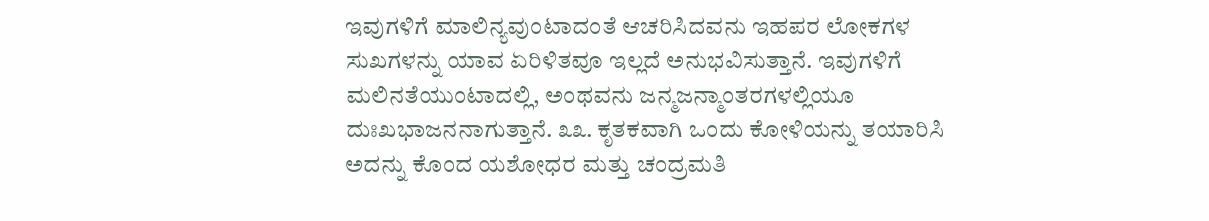ಇವುಗಳಿಗೆ ಮಾಲಿನ್ಯವುಂಟಾದಂತೆ ಆಚರಿಸಿದವನು ಇಹಪರ ಲೋಕಗಳ ಸುಖಗಳನ್ನು ಯಾವ ಏರಿಳಿತವೂ ಇಲ್ಲದೆ ಅನುಭವಿಸುತ್ತಾನೆ. ಇವುಗಳಿಗೆ ಮಲಿನತೆಯುಂಟಾದಲ್ಲಿ, ಅಂಥವನು ಜನ್ಮಜನ್ಮಾಂತರಗಳಲ್ಲಿಯೂ ದುಃಖಭಾಜನನಾಗುತ್ತಾನೆ. ೩೩. ಕೃತಕವಾಗಿ ಒಂದು ಕೋಳಿಯನ್ನು ತಯಾರಿಸಿ ಅದನ್ನು ಕೊಂದ ಯಶೋಧರ ಮತ್ತು ಚಂದ್ರಮತಿ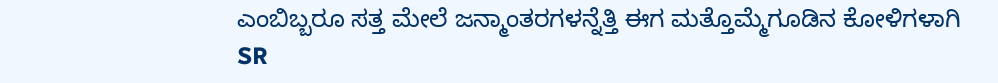ಎಂಬಿಬ್ಬರೂ ಸತ್ತ ಮೇಲೆ ಜನ್ಮಾಂತರಗಳನ್ನೆತ್ತಿ ಈಗ ಮತ್ತೊಮ್ಮೆಗೂಡಿನ ಕೋಳಿಗಳಾಗಿ
SR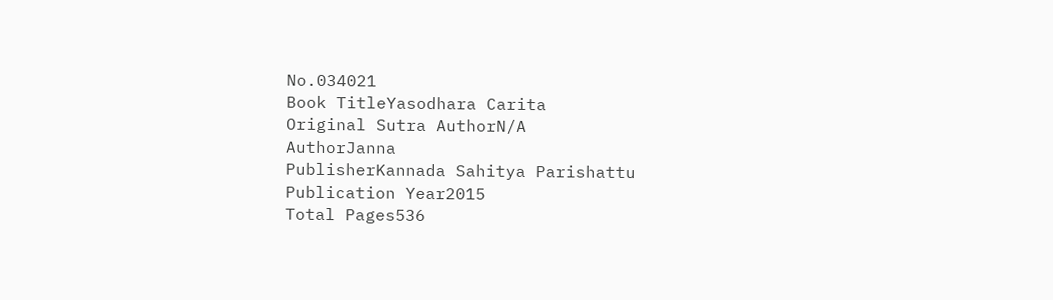No.034021
Book TitleYasodhara Carita
Original Sutra AuthorN/A
AuthorJanna
PublisherKannada Sahitya Parishattu
Publication Year2015
Total Pages536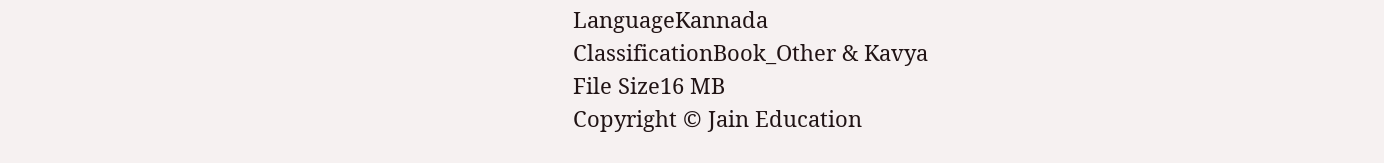LanguageKannada
ClassificationBook_Other & Kavya
File Size16 MB
Copyright © Jain Education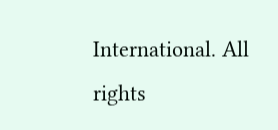International. All rights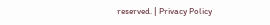reserved. | Privacy Policy